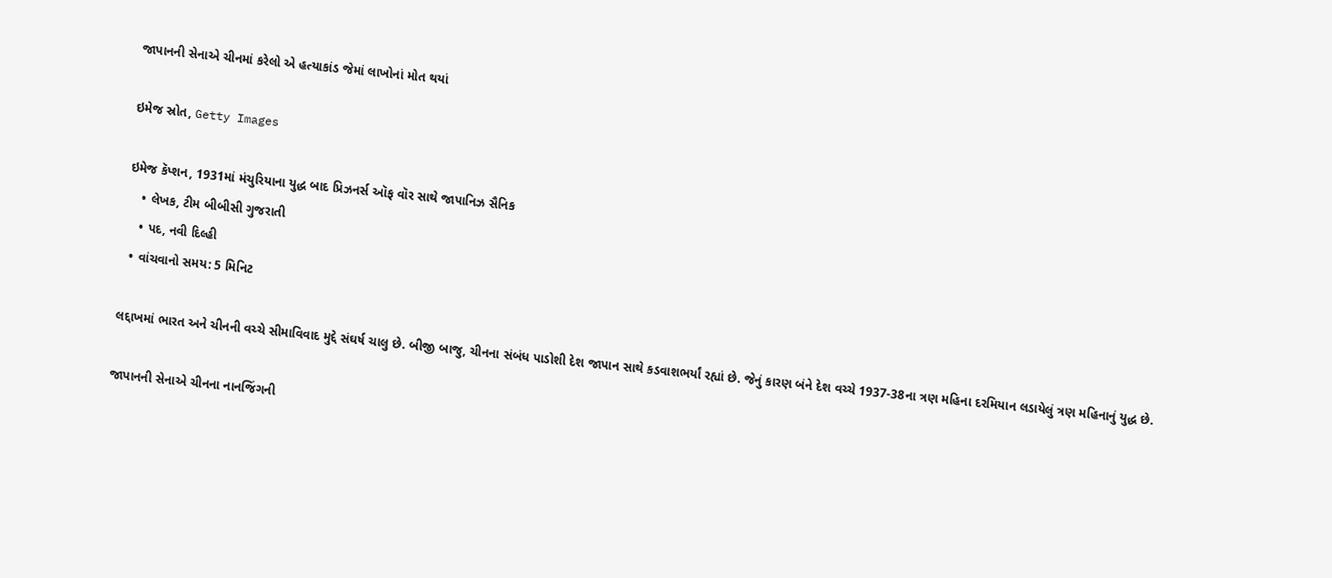જાપાનની સેનાએ ચીનમાં કરેલો એ હત્યાકાંડ જેમાં લાખોનાં મોત થયાં

ઇમેજ સ્રોત, Getty Images

ઇમેજ કૅપ્શન, 1931માં મંચુરિયાના યુદ્ધ બાદ પ્રિઝનર્સ ઑફ વૉર સાથે જાપાનિઝ સૈનિક
    • લેખક, ટીમ બીબીસી ગુજરાતી
    • પદ, નવી દિલ્હી
  • વાંચવાનો સમય: 5 મિનિટ

લદ્દાખમાં ભારત અને ચીનની વચ્ચે સીમાવિવાદ મુદ્દે સંઘર્ષ ચાલુ છે. બીજી બાજુ, ચીનના સંબંધ પાડોશી દેશ જાપાન સાથે કડવાશભર્યાં રહ્યાં છે. જેનું કારણ બંને દેશ વચ્ચે 1937-38ના ત્રણ મહિના દરમિયાન લડાયેલું ત્રણ મહિનાનું યુદ્ધ છે.

જાપાનની સેનાએ ચીનના નાનજિંગની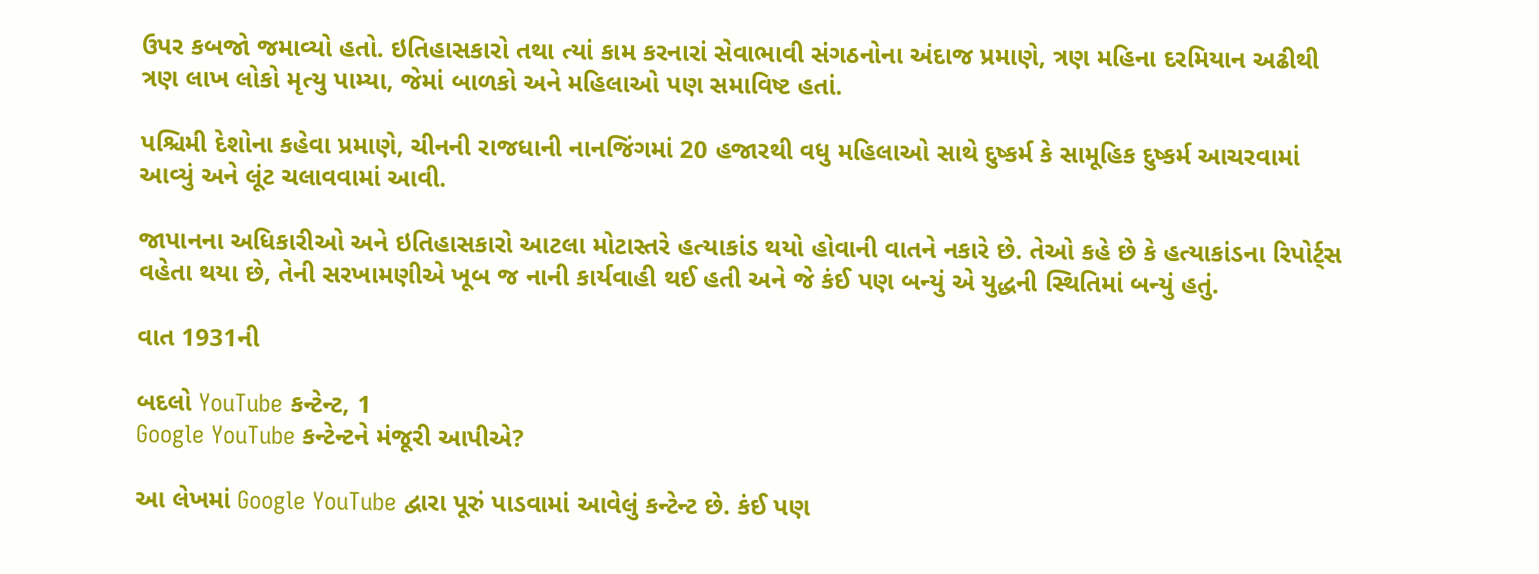ઉપર કબજો જમાવ્યો હતો. ઇતિહાસકારો તથા ત્યાં કામ કરનારાં સેવાભાવી સંગઠનોના અંદાજ પ્રમાણે, ત્રણ મહિના દરમિયાન અઢીથી ત્રણ લાખ લોકો મૃત્યુ પામ્યા, જેમાં બાળકો અને મહિલાઓ પણ સમાવિષ્ટ હતાં.

પશ્ચિમી દેશોના કહેવા પ્રમાણે, ચીનની રાજધાની નાનજિંગમાં 20 હજારથી વધુ મહિલાઓ સાથે દુષ્કર્મ કે સામૂહિક દુષ્કર્મ આચરવામાં આવ્યું અને લૂંટ ચલાવવામાં આવી.

જાપાનના અધિકારીઓ અને ઇતિહાસકારો આટલા મોટાસ્તરે હત્યાકાંડ થયો હોવાની વાતને નકારે છે. તેઓ કહે છે કે હત્યાકાંડના રિપોર્ટ્સ વહેતા થયા છે, તેની સરખામણીએ ખૂબ જ નાની કાર્યવાહી થઈ હતી અને જે કંઈ પણ બન્યું એ યુદ્ધની સ્થિતિમાં બન્યું હતું.

વાત 1931ની

બદલો YouTube કન્ટેન્ટ, 1
Google YouTube કન્ટેન્ટને મંજૂરી આપીએ?

આ લેખમાં Google YouTube દ્વારા પૂરું પાડવામાં આવેલું કન્ટેન્ટ છે. કંઈ પણ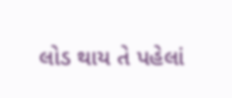લોડ થાય તે પહેલાં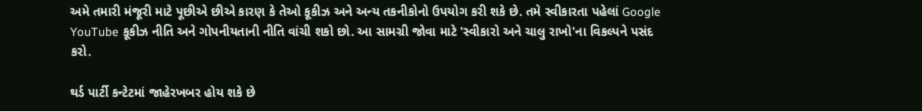અમે તમારી મંજૂરી માટે પૂછીએ છીએ કારણ કે તેઓ કૂકીઝ અને અન્ય તકનીકોનો ઉપયોગ કરી શકે છે. તમે સ્વીકારતા પહેલાં Google YouTube કૂકીઝ નીતિ અને ગોપનીયતાની નીતિ વાંચી શકો છો. આ સામગ્રી જોવા માટે 'સ્વીકારો અને ચાલુ રાખો'ના વિકલ્પને પસંદ કરો.

થર્ડ પાર્ટી કન્ટેટમાં જાહેરખબર હોય શકે છે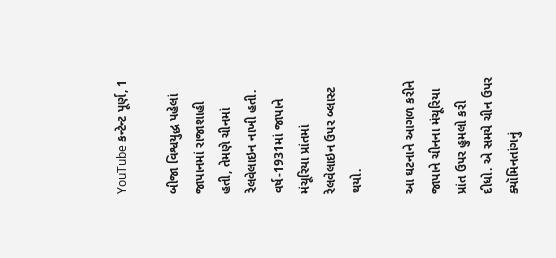YouTube કન્ટેન્ટ પૂર્ણ, 1

બીજા વિશ્વયુદ્ધ પહેલાં જાપાનમાં રાજાશાહી હતી, તેમણે ચીનમાં રેલવેલાઇન નાખી હતી. વર્ષ-1931માં જાપાને મંચૂરિયા પ્રાંતમાં રેલવેલાઇન ઉપર બ્લાસ્ટ થયો.

આ ઘટનાને આગળ કરીને જાપાને ચીનના મંચૂરિયા પ્રાંત ઉપર હુમલો કરી દીધો. એ સમયે ચીન ઉપર ક્યૉમિનતાંગનું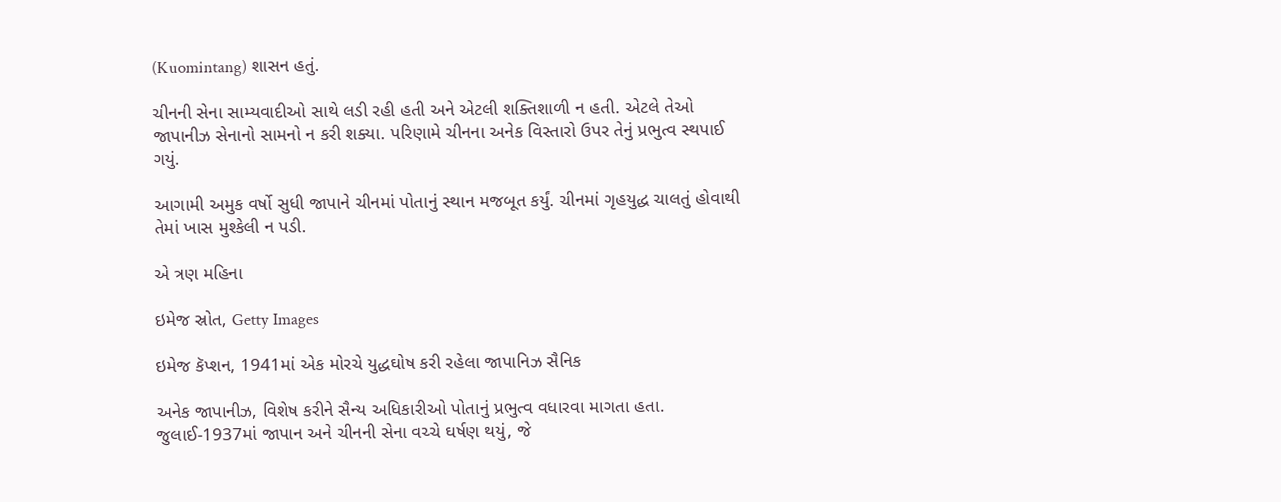(Kuomintang) શાસન હતું.

ચીનની સેના સામ્યવાદીઓ સાથે લડી રહી હતી અને એટલી શક્તિશાળી ન હતી. એટલે તેઓ જાપાનીઝ સેનાનો સામનો ન કરી શક્યા. પરિણામે ચીનના અનેક વિસ્તારો ઉપર તેનું પ્રભુત્વ સ્થપાઈ ગયું.

આગામી અમુક વર્ષો સુધી જાપાને ચીનમાં પોતાનું સ્થાન મજબૂત કર્યું. ચીનમાં ગૃહયુદ્ધ ચાલતું હોવાથી તેમાં ખાસ મુશ્કેલી ન પડી.

એ ત્રણ મહિના

ઇમેજ સ્રોત, Getty Images

ઇમેજ કૅપ્શન, 1941માં એક મોરચે યુદ્ધઘોષ કરી રહેલા જાપાનિઝ સૈનિક

અનેક જાપાનીઝ, વિશેષ કરીને સૈન્ય અધિકારીઓ પોતાનું પ્રભુત્વ વધારવા માગતા હતા. જુલાઈ-1937માં જાપાન અને ચીનની સેના વચ્ચે ઘર્ષણ થયું, જે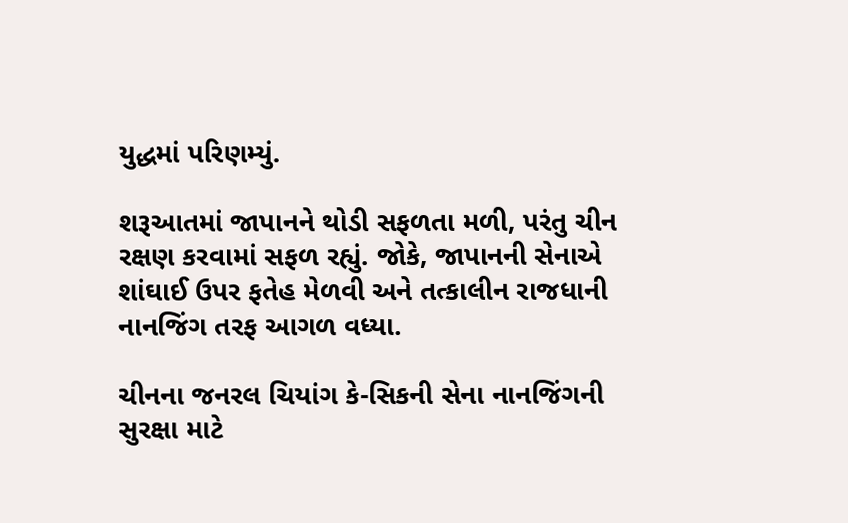યુદ્ધમાં પરિણમ્યું.

શરૂઆતમાં જાપાનને થોડી સફળતા મળી, પરંતુ ચીન રક્ષણ કરવામાં સફળ રહ્યું. જોકે, જાપાનની સેનાએ શાંઘાઈ ઉપર ફતેહ મેળવી અને તત્કાલીન રાજધાની નાનજિંગ તરફ આગળ વધ્યા.

ચીનના જનરલ ચિયાંગ કે-સિકની સેના નાનજિંગની સુરક્ષા માટે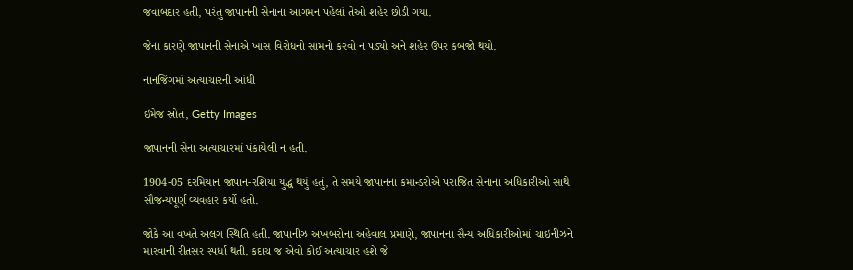જવાબદાર હતી, પરંતુ જાપાનની સેનાના આગમન પહેલાં તેઓ શહેર છોડી ગયા.

જેના કારણે જાપાનની સેનાએ ખાસ વિરોધનો સામનો કરવો ન પડ્યો અને શહેર ઉપર કબજો થયો.

નાનજિંગમાં અત્યાચારની આંધી

ઇમેજ સ્રોત, Getty Images

જાપાનની સેના અત્યાચારમાં પંકાયેલી ન હતી.

1904-05 દરમિયાન જાપાન-રશિયા યુદ્ધ થયું હતું, તે સમયે જાપાનના કમાન્ડરોએ પરાજિત સેનાના અધિકારીઓ સાથે સૌજન્યપૂર્ણ વ્યવહાર કર્યો હતો.

જોકે આ વખતે અલગ સ્થિતિ હતી. જાપાનીઝ અખબરોના અહેવાલ પ્રમાણે, જાપાનના સૈન્ય અધિકારીઓમાં ચાઇનીઝને મારવાની રીતસર સ્પર્ધા થતી. કદાચ જ એવો કોઈ અત્યાચાર હશે જે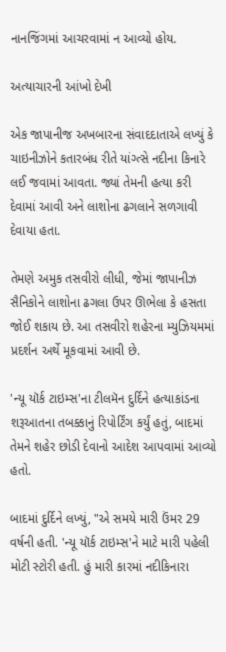નાનજિંગમાં આચરવામાં ન આવ્યો હોય.

અત્યાચારની આંખો દેખી

એક જાપાનીજ અખબારના સંવાદદાતાએ લખ્યું કે ચાઇનીઝોને કતારબંધ રીતે યાંગ્ત્સે નદીના કિનારે લઈ જવામાં આવતા. જ્યાં તેમની હત્યા કરી દેવામાં આવી અને લાશોના ઢગલાને સળગાવી દેવાયા હતા.

તેમણે અમુક તસવીરો લીધી, જેમાં જાપાનીઝ સૈનિકોને લાશોના ઢગલા ઉપર ઊભેલા કે હસતા જોઈ શકાય છે. આ તસવીરો શહેરના મ્યુઝિયમમાં પ્રદર્શન અર્થે મૂકવામાં આવી છે.

'ન્યૂ યૉર્ક ટાઇમ્સ'ના ટીલમૅન દુર્દિને હત્યાકાંડના શરૂઆતના તબક્કાનું રિપોર્ટિંગ કર્યું હતું, બાદમાં તેમને શહેર છોડી દેવાનો આદેશ આપવામાં આવ્યો હતો.

બાદમાં દુર્દિને લખ્યું, "એ સમયે મારી ઉંમર 29 વર્ષની હતી. 'ન્યૂ યૉર્ક ટાઇમ્સ'ને માટે મારી પહેલી મોટી સ્ટોરી હતી. હું મારી કારમાં નદીકિનારા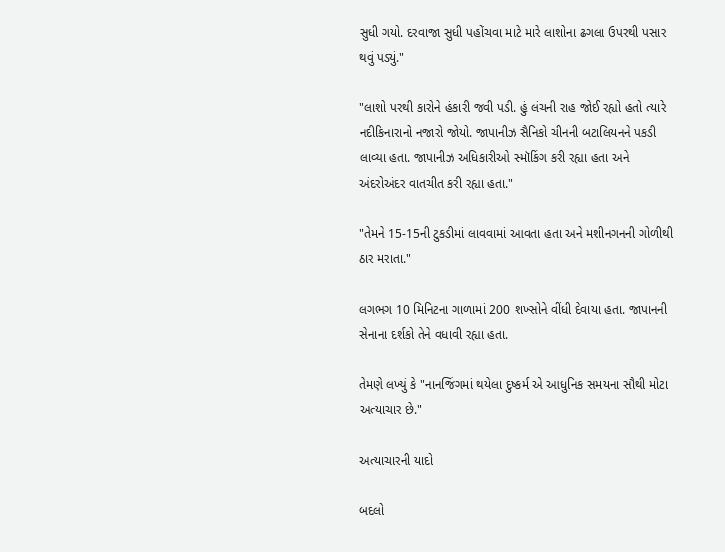સુધી ગયો. દરવાજા સુધી પહોંચવા માટે મારે લાશોના ઢગલા ઉપરથી પસાર થવું પડ્યું."

"લાશો પરથી કારોને હંકારી જવી પડી. હું લંચની રાહ જોઈ રહ્યો હતો ત્યારે નદીકિનારાનો નજારો જોયો. જાપાનીઝ સૈનિકો ચીનની બટાલિયનને પકડી લાવ્યા હતા. જાપાનીઝ અધિકારીઓ સ્મૉકિંગ કરી રહ્યા હતા અને અંદરોઅંદર વાતચીત કરી રહ્યા હતા."

"તેમને 15-15ની ટુકડીમાં લાવવામાં આવતા હતા અને મશીનગનની ગોળીથી ઠાર મરાતા."

લગભગ 10 મિનિટના ગાળામાં 200 શખ્સોને વીંધી દેવાયા હતા. જાપાનની સેનાના દર્શકો તેને વધાવી રહ્યા હતા.

તેમણે લખ્યું કે "નાનજિંગમાં થયેલા દુષ્કર્મ એ આધુનિક સમયના સૌથી મોટા અત્યાચાર છે."

અત્યાચારની યાદો

બદલો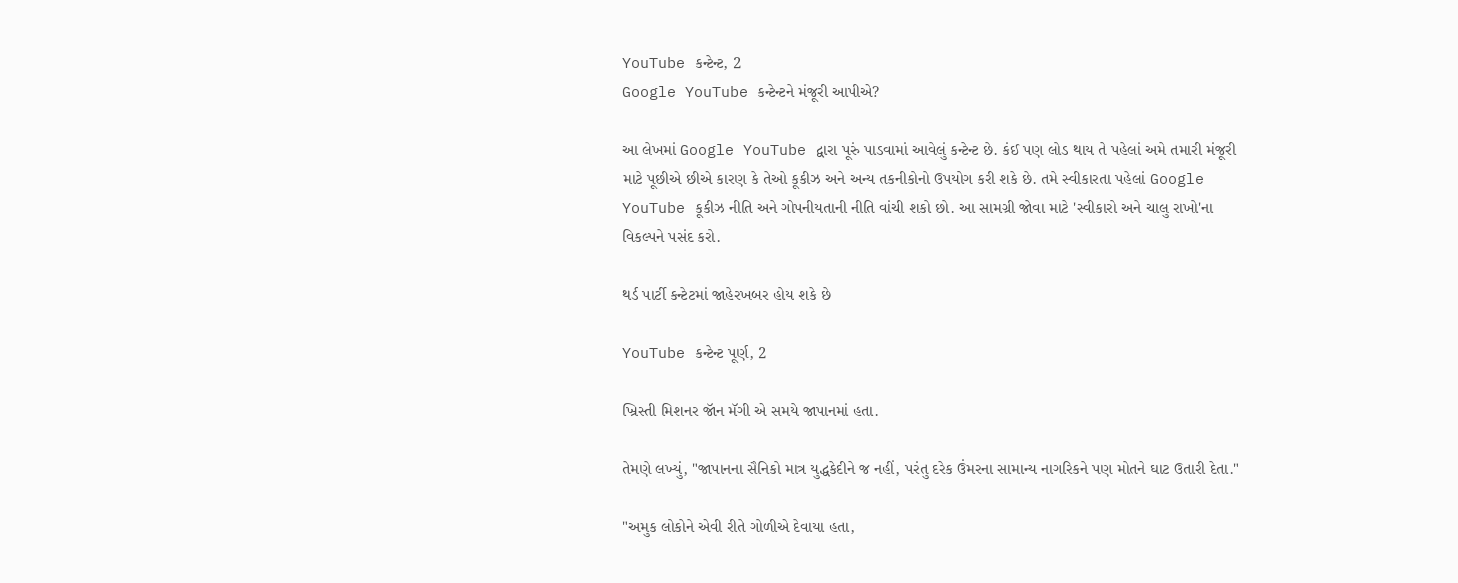YouTube કન્ટેન્ટ, 2
Google YouTube કન્ટેન્ટને મંજૂરી આપીએ?

આ લેખમાં Google YouTube દ્વારા પૂરું પાડવામાં આવેલું કન્ટેન્ટ છે. કંઈ પણ લોડ થાય તે પહેલાં અમે તમારી મંજૂરી માટે પૂછીએ છીએ કારણ કે તેઓ કૂકીઝ અને અન્ય તકનીકોનો ઉપયોગ કરી શકે છે. તમે સ્વીકારતા પહેલાં Google YouTube કૂકીઝ નીતિ અને ગોપનીયતાની નીતિ વાંચી શકો છો. આ સામગ્રી જોવા માટે 'સ્વીકારો અને ચાલુ રાખો'ના વિકલ્પને પસંદ કરો.

થર્ડ પાર્ટી કન્ટેટમાં જાહેરખબર હોય શકે છે

YouTube કન્ટેન્ટ પૂર્ણ, 2

ખ્રિસ્તી મિશનર જૉન મૅગી એ સમયે જાપાનમાં હતા.

તેમણે લખ્યું, "જાપાનના સૈનિકો માત્ર યુદ્ધકેદીને જ નહીં, પરંતુ દરેક ઉંમરના સામાન્ય નાગરિકને પણ મોતને ઘાટ ઉતારી દેતા."

"અમુક લોકોને એવી રીતે ગોળીએ દેવાયા હતા,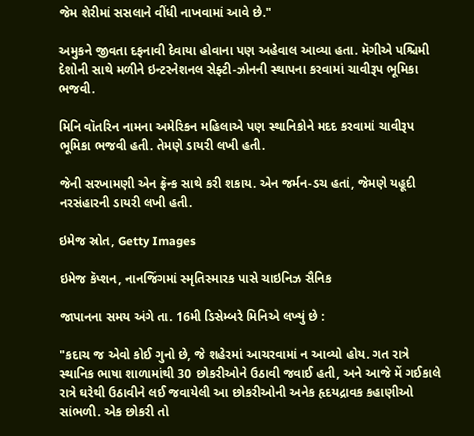જેમ શેરીમાં સસલાને વીંધી નાખવામાં આવે છે."

અમુકને જીવતા દફનાવી દેવાયા હોવાના પણ અહેવાલ આવ્યા હતા. મૅગીએ પશ્ચિમી દેશોની સાથે મળીને ઇન્ટરનેશનલ સેફ્ટી-ઝોનની સ્થાપના કરવામાં ચાવીરૂપ ભૂમિકા ભજવી.

મિનિ વૉતરિન નામના અમેરિકન મહિલાએ પણ સ્થાનિકોને મદદ કરવામાં ચાવીરૂપ ભૂમિકા ભજવી હતી. તેમણે ડાયરી લખી હતી.

જેની સરખામણી એન ફ્રૅન્ક સાથે કરી શકાય. એન જર્મન-ડચ હતાં, જેમણે યહૂદી નરસંહારની ડાયરી લખી હતી.

ઇમેજ સ્રોત, Getty Images

ઇમેજ કૅપ્શન, નાનજિંગમાં સ્મૃતિસ્મારક પાસે ચાઇનિઝ સૈનિક

જાપાનના સમય અંગે તા. 16મી ડિસેમ્બરે મિનિએ લખ્યું છે :

"કદાચ જ એવો કોઈ ગુનો છે, જે શહેરમાં આચરવામાં ન આવ્યો હોય. ગત રાત્રે સ્થાનિક ભાષા શાળામાંથી 30 છોકરીઓને ઉઠાવી જવાઈ હતી, અને આજે મેં ગઈકાલે રાત્રે ઘરેથી ઉઠાવીને લઈ જવાયેલી આ છોકરીઓની અનેક હૃદયદ્રાવક કહાણીઓ સાંભળી. એક છોકરી તો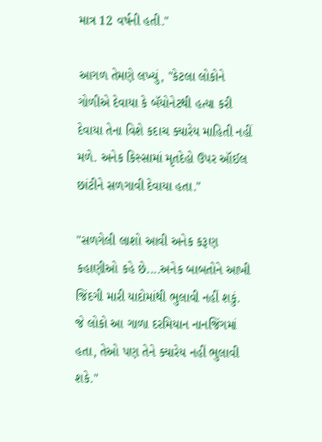માત્ર 12 વર્ષની હતી."

આગળ તેમણે લખ્યું, "કેટલા લોકોને ગોળીએ દેવાયા કે બૅયોનેટથી હત્યા કરી દેવાયા તેના વિશે કદાચ ક્યારેય માહિતી નહીં મળે. અનેક કિસ્સામાં મૃતદેહો ઉપર ઑઈલ છાંટીને સળગાવી દેવાયા હતા."

"સળગેલી લાશો આવી અનેક કરૂણ કહાણીઓ કહે છે....અનેક બાબતોને આખી જિંદગી મારી યાદોમાંથી ભુલાવી નહીં શકું. જે લોકો આ ગાળા દરમિયાન નાનજિંગમાં હતા, તેઓ પણ તેને ક્યારેય નહીં ભુલાવી શકે."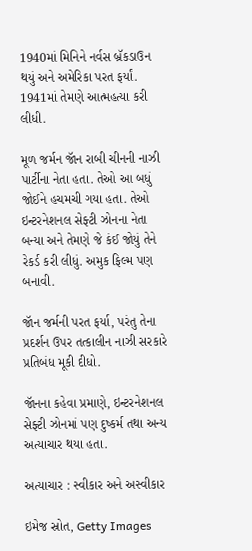1940માં મિનિને નર્વસ બ્રૅકડાઉન થયું અને અમેરિકા પરત ફર્યાં. 1941માં તેમણે આત્મહત્યા કરી લીધી.

મૂળ જર્મન જૉન રાબી ચીનની નાઝી પાર્ટીના નેતા હતા. તેઓ આ બધું જોઈને હચમચી ગયા હતા. તેઓ ઇન્ટરનેશનલ સેફ્ટી ઝોનના નેતા બન્યા અને તેમણે જે કંઈ જોયું તેને રેકર્ડ કરી લીધું. અમુક ફિલ્મ પણ બનાવી.

જૉન જર્મની પરત ફર્યા, પરંતુ તેના પ્રદર્શન ઉપર તત્કાલીન નાઝી સરકારે પ્રતિબંધ મૂકી દીધો.

જૉનના કહેવા પ્રમાણે, ઇન્ટરનેશનલ સેફ્ટી ઝોનમાં પણ દુષ્કર્મ તથા અન્ય અત્યાચાર થયા હતા.

અત્યાચાર : સ્વીકાર અને અસ્વીકાર

ઇમેજ સ્રોત, Getty Images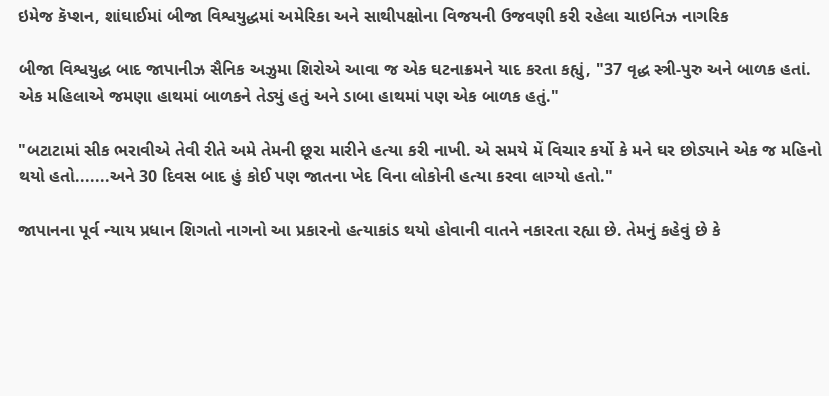ઇમેજ કૅપ્શન, શાંઘાઈમાં બીજા વિશ્વયુદ્ધમાં અમેરિકા અને સાથીપક્ષોના વિજયની ઉજવણી કરી રહેલા ચાઇનિઝ નાગરિક

બીજા વિશ્વયુદ્ધ બાદ જાપાનીઝ સૈનિક અઝુમા શિરોએ આવા જ એક ઘટનાક્રમને યાદ કરતા કહ્યું, "37 વૃદ્ધ સ્ત્રી-પુરુ અને બાળક હતાં. એક મહિલાએ જમણા હાથમાં બાળકને તેડ્યું હતું અને ડાબા હાથમાં પણ એક બાળક હતું."

"બટાટામાં સીક ભરાવીએ તેવી રીતે અમે તેમની છૂરા મારીને હત્યા કરી નાખી. એ સમયે મેં વિચાર કર્યો કે મને ઘર છોડ્યાને એક જ મહિનો થયો હતો.......અને 30 દિવસ બાદ હું કોઈ પણ જાતના ખેદ વિના લોકોની હત્યા કરવા લાગ્યો હતો."

જાપાનના પૂર્વ ન્યાય પ્રધાન શિગતો નાગનો આ પ્રકારનો હત્યાકાંડ થયો હોવાની વાતને નકારતા રહ્યા છે. તેમનું કહેવું છે કે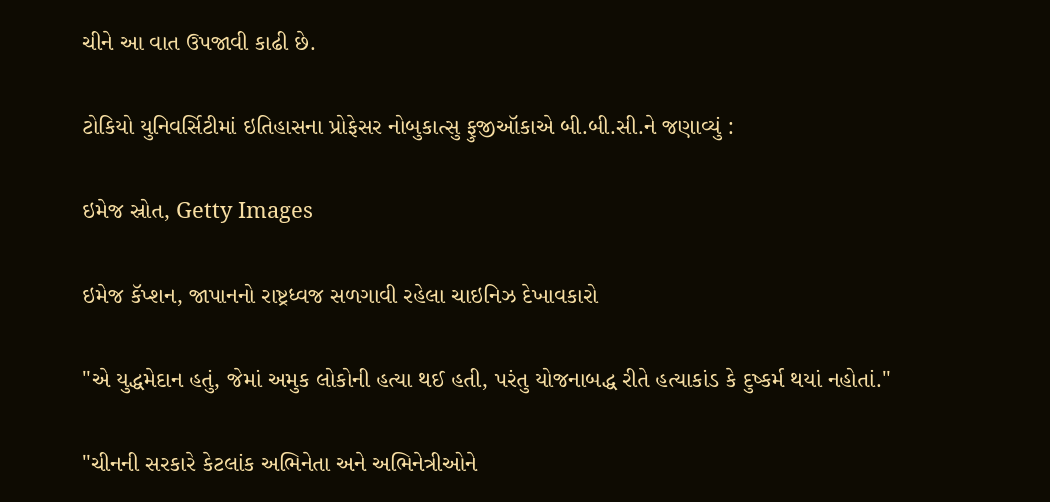ચીને આ વાત ઉપજાવી કાઢી છે.

ટોકિયો યુનિવર્સિટીમાં ઇતિહાસના પ્રોફેસર નોબુકાત્સુ ફુજીઑકાએ બી.બી.સી.ને જણાવ્યું :

ઇમેજ સ્રોત, Getty Images

ઇમેજ કૅપ્શન, જાપાનનો રાષ્ટ્રધ્વજ સળગાવી રહેલા ચાઇનિઝ દેખાવકારો

"એ યુદ્ધમેદાન હતું, જેમાં અમુક લોકોની હત્યા થઈ હતી, પરંતુ યોજનાબદ્ધ રીતે હત્યાકાંડ કે દુષ્કર્મ થયાં નહોતાં."

"ચીનની સરકારે કેટલાંક અભિનેતા અને અભિનેત્રીઓને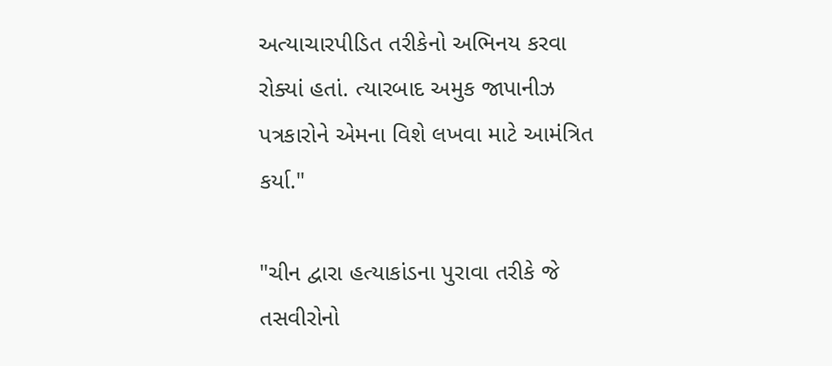અત્યાચારપીડિત તરીકેનો અભિનય કરવા રોક્યાં હતાં. ત્યારબાદ અમુક જાપાનીઝ પત્રકારોને એમના વિશે લખવા માટે આમંત્રિત કર્યા."

"ચીન દ્વારા હત્યાકાંડના પુરાવા તરીકે જે તસવીરોનો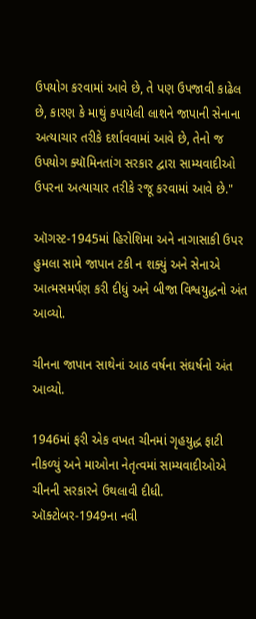ઉપયોગ કરવામાં આવે છે, તે પણ ઉપજાવી કાઢેલ છે, કારણ કે માથું કપાયેલી લાશને જાપાની સેનાના અત્યાચાર તરીકે દર્શાવવામાં આવે છે, તેનો જ ઉપયોગ ક્યૉમિનતાંગ સરકાર દ્વારા સામ્યવાદીઓ ઉપરના અત્યાચાર તરીકે રજૂ કરવામાં આવે છે."

ઑગસ્ટ-1945માં હિરોશિમા અને નાગાસાકી ઉપર હુમલા સામે જાપાન ટકી ન શક્યું અને સેનાએ આત્મસમર્પણ કરી દીધું અને બીજા વિશ્વયુદ્ધનો અંત આવ્યો.

ચીનના જાપાન સાથેનાં આઠ વર્ષના સંઘર્ષનો અંત આવ્યો.

1946માં ફરી એક વખત ચીનમાં ગૃહયુદ્ધ ફાટી નીકળ્યું અને માઓના નેતૃત્વમાં સામ્યવાદીઓએ ચીનની સરકારને ઉથલાવી દીધી. ઑક્ટોબર-1949ના નવી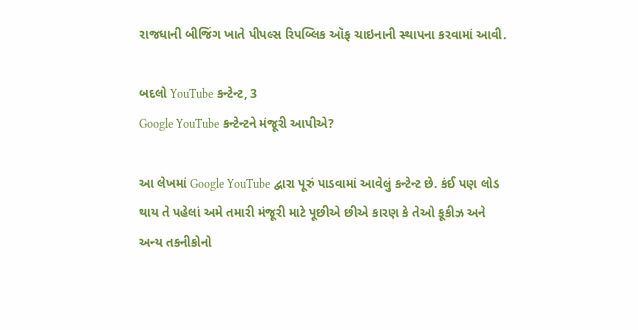રાજધાની બીજિંગ ખાતે પીપલ્સ રિપબ્લિક ઑફ ચાઇનાની સ્થાપના કરવામાં આવી.

બદલો YouTube કન્ટેન્ટ, 3
Google YouTube કન્ટેન્ટને મંજૂરી આપીએ?

આ લેખમાં Google YouTube દ્વારા પૂરું પાડવામાં આવેલું કન્ટેન્ટ છે. કંઈ પણ લોડ થાય તે પહેલાં અમે તમારી મંજૂરી માટે પૂછીએ છીએ કારણ કે તેઓ કૂકીઝ અને અન્ય તકનીકોનો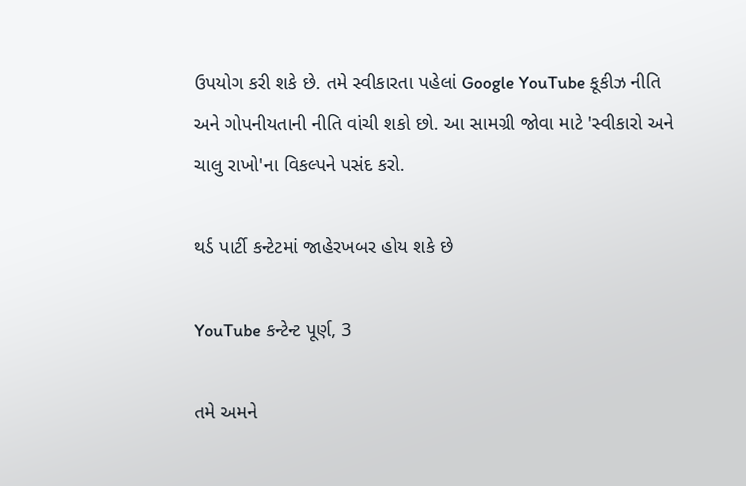ઉપયોગ કરી શકે છે. તમે સ્વીકારતા પહેલાં Google YouTube કૂકીઝ નીતિ અને ગોપનીયતાની નીતિ વાંચી શકો છો. આ સામગ્રી જોવા માટે 'સ્વીકારો અને ચાલુ રાખો'ના વિકલ્પને પસંદ કરો.

થર્ડ પાર્ટી કન્ટેટમાં જાહેરખબર હોય શકે છે

YouTube કન્ટેન્ટ પૂર્ણ, 3

તમે અમને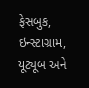ફેસબુક, ઇન્સ્ટાગ્રામ, યૂટ્યૂબ અને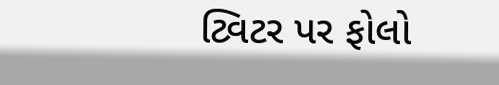ટ્વિટર પર ફોલો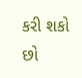કરી શકો છો